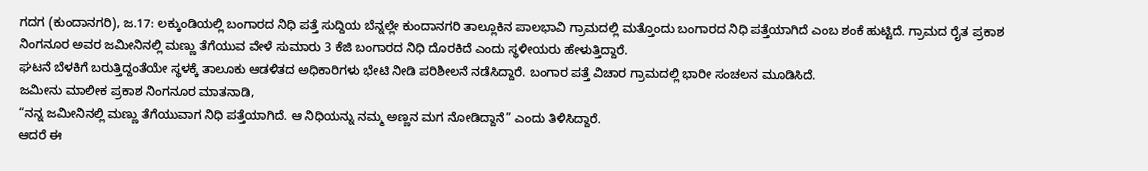ಗದಗ (ಕುಂದಾನಗರಿ), ಜ.17: ಲಕ್ಕುಂಡಿಯಲ್ಲಿ ಬಂಗಾರದ ನಿಧಿ ಪತ್ತೆ ಸುದ್ದಿಯ ಬೆನ್ನಲ್ಲೇ ಕುಂದಾನಗರಿ ತಾಲ್ಲೂಕಿನ ಪಾಲಭಾವಿ ಗ್ರಾಮದಲ್ಲಿ ಮತ್ತೊಂದು ಬಂಗಾರದ ನಿಧಿ ಪತ್ತೆಯಾಗಿದೆ ಎಂಬ ಶಂಕೆ ಹುಟ್ಟಿದೆ. ಗ್ರಾಮದ ರೈತ ಪ್ರಕಾಶ ನಿಂಗನೂರ ಅವರ ಜಮೀನಿನಲ್ಲಿ ಮಣ್ಣು ತೆಗೆಯುವ ವೇಳೆ ಸುಮಾರು 3 ಕೆಜಿ ಬಂಗಾರದ ನಿಧಿ ದೊರಕಿದೆ ಎಂದು ಸ್ಥಳೀಯರು ಹೇಳುತ್ತಿದ್ದಾರೆ.
ಘಟನೆ ಬೆಳಕಿಗೆ ಬರುತ್ತಿದ್ದಂತೆಯೇ ಸ್ಥಳಕ್ಕೆ ತಾಲೂಕು ಆಡಳಿತದ ಅಧಿಕಾರಿಗಳು ಭೇಟಿ ನೀಡಿ ಪರಿಶೀಲನೆ ನಡೆಸಿದ್ದಾರೆ. ಬಂಗಾರ ಪತ್ತೆ ವಿಚಾರ ಗ್ರಾಮದಲ್ಲಿ ಭಾರೀ ಸಂಚಲನ ಮೂಡಿಸಿದೆ.
ಜಮೀನು ಮಾಲೀಕ ಪ್ರಕಾಶ ನಿಂಗನೂರ ಮಾತನಾಡಿ,
“ನನ್ನ ಜಮೀನಿನಲ್ಲಿ ಮಣ್ಣು ತೆಗೆಯುವಾಗ ನಿಧಿ ಪತ್ತೆಯಾಗಿದೆ. ಆ ನಿಧಿಯನ್ನು ನಮ್ಮ ಅಣ್ಣನ ಮಗ ನೋಡಿದ್ದಾನೆ” ಎಂದು ತಿಳಿಸಿದ್ದಾರೆ.
ಆದರೆ ಈ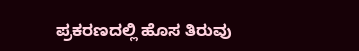ಪ್ರಕರಣದಲ್ಲಿ ಹೊಸ ತಿರುವು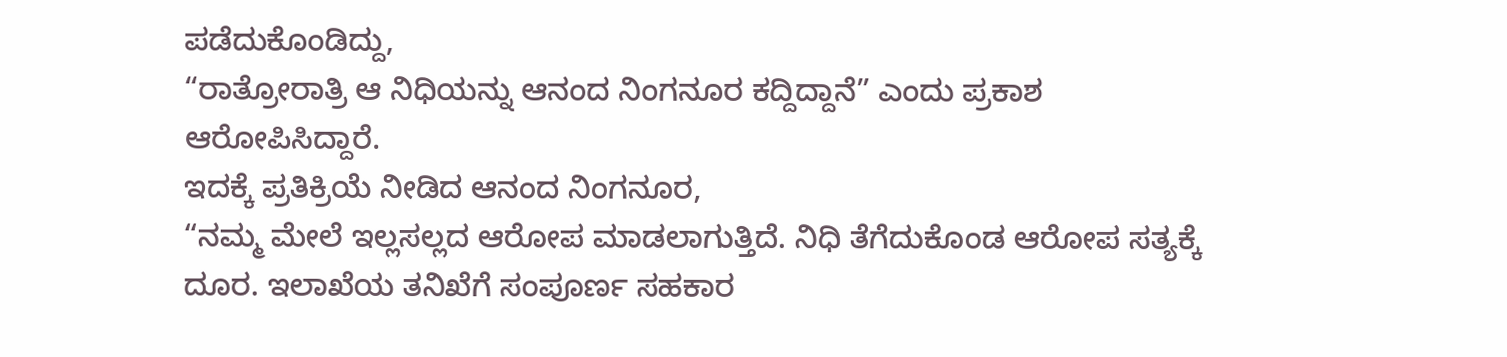ಪಡೆದುಕೊಂಡಿದ್ದು,
“ರಾತ್ರೋರಾತ್ರಿ ಆ ನಿಧಿಯನ್ನು ಆನಂದ ನಿಂಗನೂರ ಕದ್ದಿದ್ದಾನೆ” ಎಂದು ಪ್ರಕಾಶ ಆರೋಪಿಸಿದ್ದಾರೆ.
ಇದಕ್ಕೆ ಪ್ರತಿಕ್ರಿಯೆ ನೀಡಿದ ಆನಂದ ನಿಂಗನೂರ,
“ನಮ್ಮ ಮೇಲೆ ಇಲ್ಲಸಲ್ಲದ ಆರೋಪ ಮಾಡಲಾಗುತ್ತಿದೆ. ನಿಧಿ ತೆಗೆದುಕೊಂಡ ಆರೋಪ ಸತ್ಯಕ್ಕೆ ದೂರ. ಇಲಾಖೆಯ ತನಿಖೆಗೆ ಸಂಪೂರ್ಣ ಸಹಕಾರ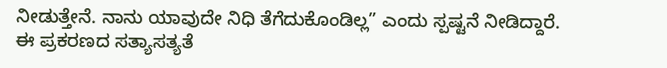ನೀಡುತ್ತೇನೆ. ನಾನು ಯಾವುದೇ ನಿಧಿ ತೆಗೆದುಕೊಂಡಿಲ್ಲ” ಎಂದು ಸ್ಪಷ್ಟನೆ ನೀಡಿದ್ದಾರೆ.
ಈ ಪ್ರಕರಣದ ಸತ್ಯಾಸತ್ಯತೆ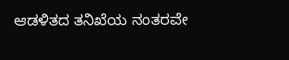ಆಡಳಿತದ ತನಿಖೆಯ ನಂತರವೇ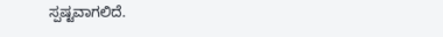ಸ್ಪಷ್ಟವಾಗಲಿದೆ.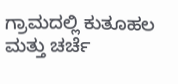ಗ್ರಾಮದಲ್ಲಿ ಕುತೂಹಲ ಮತ್ತು ಚರ್ಚೆ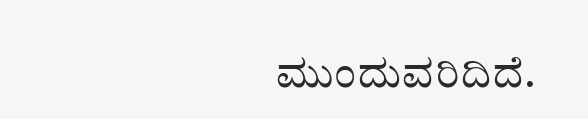ಮುಂದುವರಿದಿದೆ.